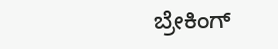ಬ್ರೇಕಿಂಗ್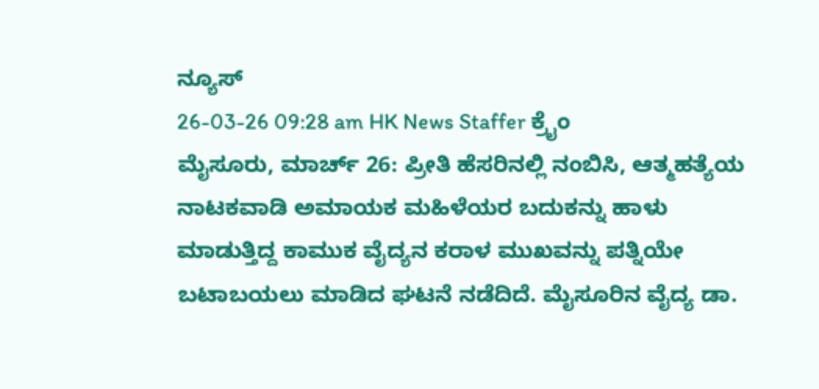ನ್ಯೂಸ್
26-03-26 09:28 am HK News Staffer ಕ್ರೈಂ
ಮೈಸೂರು, ಮಾರ್ಚ್ 26: ಪ್ರೀತಿ ಹೆಸರಿನಲ್ಲಿ ನಂಬಿಸಿ, ಆತ್ಮಹತ್ಯೆಯ ನಾಟಕವಾಡಿ ಅಮಾಯಕ ಮಹಿಳೆಯರ ಬದುಕನ್ನು ಹಾಳು ಮಾಡುತ್ತಿದ್ದ ಕಾಮುಕ ವೈದ್ಯನ ಕರಾಳ ಮುಖವನ್ನು ಪತ್ನಿಯೇ ಬಟಾಬಯಲು ಮಾಡಿದ ಘಟನೆ ನಡೆದಿದೆ. ಮೈಸೂರಿನ ವೈದ್ಯ ಡಾ.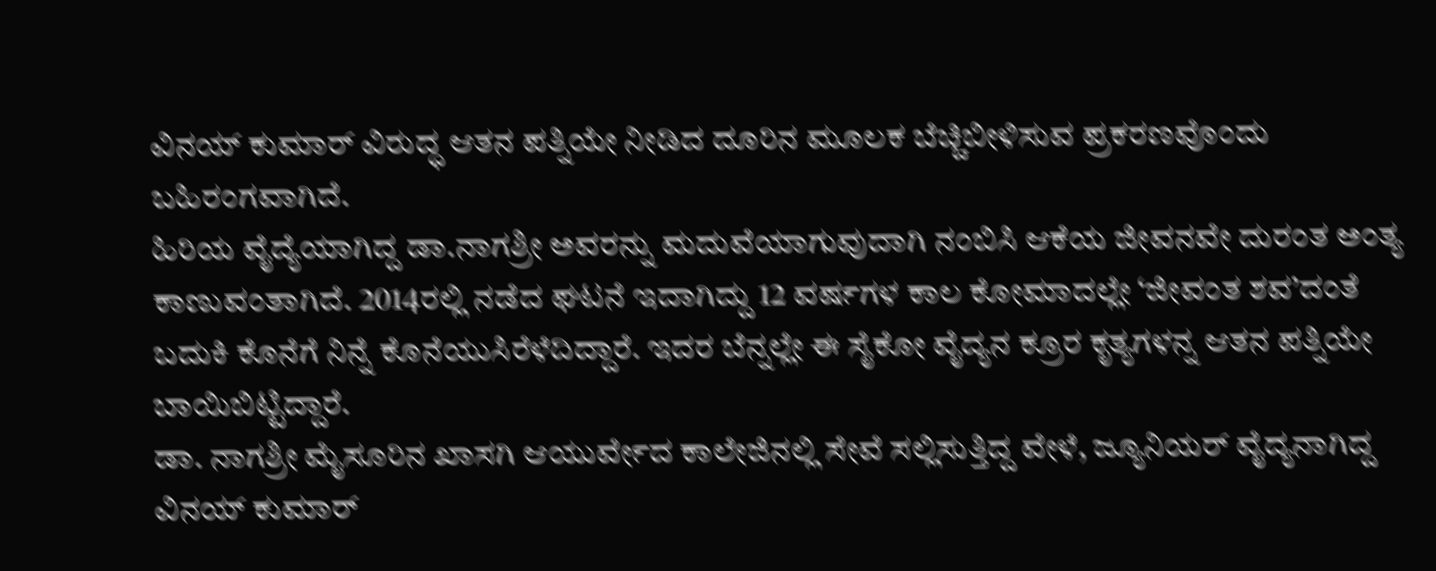ವಿನಯ್ ಕುಮಾರ್ ವಿರುದ್ಧ ಆತನ ಪತ್ನಿಯೇ ನೀಡಿದ ದೂರಿನ ಮೂಲಕ ಬೆಚ್ಚಿಬೀಳಿಸುವ ಪ್ರಕರಣವೊಂದು ಬಹಿರಂಗವಾಗಿದೆ.
ಹಿರಿಯ ವೈದ್ಯೆಯಾಗಿದ್ದ ಡಾ.ನಾಗಶ್ರೀ ಅವರನ್ನು ಮದುವೆಯಾಗುವುದಾಗಿ ನಂಬಿಸಿ ಆಕೆಯ ಜೀವನವೇ ದುರಂತ ಅಂತ್ಯ ಕಾಣುವಂತಾಗಿದೆ. 2014ರಲ್ಲಿ ನಡೆದ ಘಟನೆ ಇದಾಗಿದ್ದು 12 ವರ್ಷಗಳ ಕಾಲ ಕೋಮಾದಲ್ಲೇ ‘ಜೀವಂತ ಶವ’ದಂತೆ ಬದುಕಿ ಕೊನೆಗೆ ನಿನ್ನೆ ಕೊನೆಯುಸಿರೆಳೆದಿದ್ದಾರೆ. ಇದರ ಬೆನ್ನಲ್ಲೇ ಈ ಸೈಕೋ ವೈದ್ಯನ ಕ್ರೂರ ಕೃತ್ಯಗಳನ್ನ ಆತನ ಪತ್ನಿಯೇ ಬಾಯಿಬಿಟ್ಟಿದ್ದಾರೆ.
ಡಾ. ನಾಗಶ್ರೀ ಮೈಸೂರಿನ ಖಾಸಗಿ ಆಯುರ್ವೇದ ಕಾಲೇಜಿನಲ್ಲಿ ಸೇವೆ ಸಲ್ಲಿಸುತ್ತಿದ್ದ ವೇಳೆ, ಜ್ಯೂನಿಯರ್ ವೈದ್ಯನಾಗಿದ್ದ ವಿನಯ್ ಕುಮಾರ್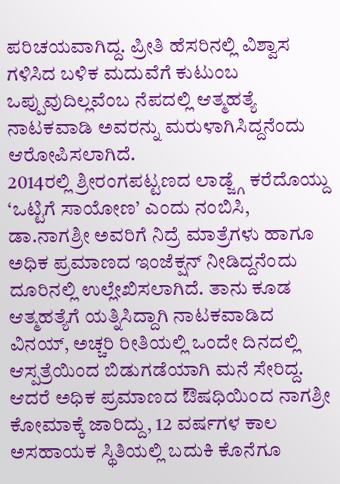ಪರಿಚಯವಾಗಿದ್ದ. ಪ್ರೀತಿ ಹೆಸರಿನಲ್ಲಿ ವಿಶ್ವಾಸ ಗಳಿಸಿದ ಬಳಿಕ ಮದುವೆಗೆ ಕುಟುಂಬ ಒಪ್ಪುವುದಿಲ್ಲವೆಂಬ ನೆಪದಲ್ಲಿ ಆತ್ಮಹತ್ಯೆ ನಾಟಕವಾಡಿ ಅವರನ್ನು ಮರುಳಾಗಿಸಿದ್ದನೆಂದು ಆರೋಪಿಸಲಾಗಿದೆ.
2014ರಲ್ಲಿ ಶ್ರೀರಂಗಪಟ್ಟಣದ ಲಾಡ್ಜ್ಗೆ ಕರೆದೊಯ್ದು ‘ಒಟ್ಟಿಗೆ ಸಾಯೋಣ’ ಎಂದು ನಂಬಿಸಿ, ಡಾ.ನಾಗಶ್ರೀ ಅವರಿಗೆ ನಿದ್ರೆ ಮಾತ್ರೆಗಳು ಹಾಗೂ ಅಧಿಕ ಪ್ರಮಾಣದ ಇಂಜೆಕ್ಷನ್ ನೀಡಿದ್ದನೆಂದು ದೂರಿನಲ್ಲಿ ಉಲ್ಲೇಖಿಸಲಾಗಿದೆ. ತಾನು ಕೂಡ ಆತ್ಮಹತ್ಯೆಗೆ ಯತ್ನಿಸಿದ್ದಾಗಿ ನಾಟಕವಾಡಿದ ವಿನಯ್, ಅಚ್ಚರಿ ರೀತಿಯಲ್ಲಿ ಒಂದೇ ದಿನದಲ್ಲಿ ಆಸ್ಪತ್ರೆಯಿಂದ ಬಿಡುಗಡೆಯಾಗಿ ಮನೆ ಸೇರಿದ್ದ. ಆದರೆ ಅಧಿಕ ಪ್ರಮಾಣದ ಔಷಧಿಯಿಂದ ನಾಗಶ್ರೀ ಕೋಮಾಕ್ಕೆ ಜಾರಿದ್ದು, 12 ವರ್ಷಗಳ ಕಾಲ ಅಸಹಾಯಕ ಸ್ಥಿತಿಯಲ್ಲಿ ಬದುಕಿ ಕೊನೆಗೂ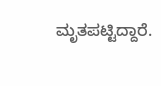ಮೃತಪಟ್ಟಿದ್ದಾರೆ.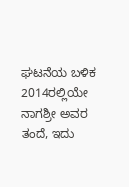ಘಟನೆಯ ಬಳಿಕ 2014ರಲ್ಲಿಯೇ ನಾಗಶ್ರೀ ಅವರ ತಂದೆ, ಇದು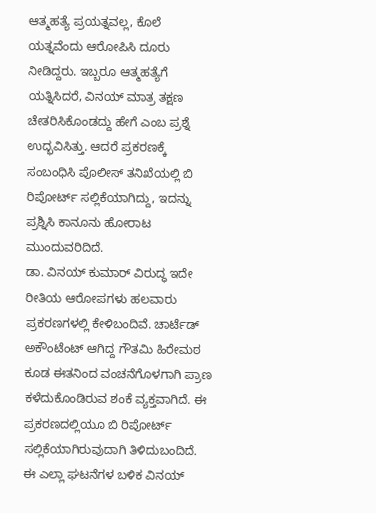ಆತ್ಮಹತ್ಯೆ ಪ್ರಯತ್ನವಲ್ಲ, ಕೊಲೆ ಯತ್ನವೆಂದು ಆರೋಪಿಸಿ ದೂರು ನೀಡಿದ್ದರು. ಇಬ್ಬರೂ ಆತ್ಮಹತ್ಯೆಗೆ ಯತ್ನಿಸಿದರೆ, ವಿನಯ್ ಮಾತ್ರ ತಕ್ಷಣ ಚೇತರಿಸಿಕೊಂಡದ್ದು ಹೇಗೆ ಎಂಬ ಪ್ರಶ್ನೆ ಉದ್ಭವಿಸಿತ್ತು. ಆದರೆ ಪ್ರಕರಣಕ್ಕೆ ಸಂಬಂಧಿಸಿ ಪೊಲೀಸ್ ತನಿಖೆಯಲ್ಲಿ ಬಿ ರಿಪೋರ್ಟ್ ಸಲ್ಲಿಕೆಯಾಗಿದ್ದು, ಇದನ್ನು ಪ್ರಶ್ನಿಸಿ ಕಾನೂನು ಹೋರಾಟ ಮುಂದುವರಿದಿದೆ.
ಡಾ. ವಿನಯ್ ಕುಮಾರ್ ವಿರುದ್ಧ ಇದೇ ರೀತಿಯ ಆರೋಪಗಳು ಹಲವಾರು ಪ್ರಕರಣಗಳಲ್ಲಿ ಕೇಳಿಬಂದಿವೆ. ಚಾರ್ಟೆಡ್ ಅಕೌಂಟೆಂಟ್ ಆಗಿದ್ದ ಗೌತಮಿ ಹಿರೇಮಠ ಕೂಡ ಈತನಿಂದ ವಂಚನೆಗೊಳಗಾಗಿ ಪ್ರಾಣ ಕಳೆದುಕೊಂಡಿರುವ ಶಂಕೆ ವ್ಯಕ್ತವಾಗಿದೆ. ಈ ಪ್ರಕರಣದಲ್ಲಿಯೂ ಬಿ ರಿಪೋರ್ಟ್ ಸಲ್ಲಿಕೆಯಾಗಿರುವುದಾಗಿ ತಿಳಿದುಬಂದಿದೆ.
ಈ ಎಲ್ಲಾ ಘಟನೆಗಳ ಬಳಿಕ ವಿನಯ್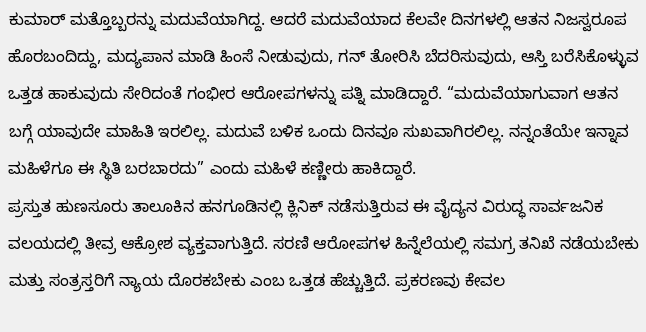ಕುಮಾರ್ ಮತ್ತೊಬ್ಬರನ್ನು ಮದುವೆಯಾಗಿದ್ದ. ಆದರೆ ಮದುವೆಯಾದ ಕೆಲವೇ ದಿನಗಳಲ್ಲಿ ಆತನ ನಿಜಸ್ವರೂಪ ಹೊರಬಂದಿದ್ದು, ಮದ್ಯಪಾನ ಮಾಡಿ ಹಿಂಸೆ ನೀಡುವುದು, ಗನ್ ತೋರಿಸಿ ಬೆದರಿಸುವುದು, ಆಸ್ತಿ ಬರೆಸಿಕೊಳ್ಳುವ ಒತ್ತಡ ಹಾಕುವುದು ಸೇರಿದಂತೆ ಗಂಭೀರ ಆರೋಪಗಳನ್ನು ಪತ್ನಿ ಮಾಡಿದ್ದಾರೆ. “ಮದುವೆಯಾಗುವಾಗ ಆತನ ಬಗ್ಗೆ ಯಾವುದೇ ಮಾಹಿತಿ ಇರಲಿಲ್ಲ. ಮದುವೆ ಬಳಿಕ ಒಂದು ದಿನವೂ ಸುಖವಾಗಿರಲಿಲ್ಲ. ನನ್ನಂತೆಯೇ ಇನ್ನಾವ ಮಹಿಳೆಗೂ ಈ ಸ್ಥಿತಿ ಬರಬಾರದು” ಎಂದು ಮಹಿಳೆ ಕಣ್ಣೀರು ಹಾಕಿದ್ದಾರೆ.
ಪ್ರಸ್ತುತ ಹುಣಸೂರು ತಾಲೂಕಿನ ಹನಗೂಡಿನಲ್ಲಿ ಕ್ಲಿನಿಕ್ ನಡೆಸುತ್ತಿರುವ ಈ ವೈದ್ಯನ ವಿರುದ್ಧ ಸಾರ್ವಜನಿಕ ವಲಯದಲ್ಲಿ ತೀವ್ರ ಆಕ್ರೋಶ ವ್ಯಕ್ತವಾಗುತ್ತಿದೆ. ಸರಣಿ ಆರೋಪಗಳ ಹಿನ್ನೆಲೆಯಲ್ಲಿ ಸಮಗ್ರ ತನಿಖೆ ನಡೆಯಬೇಕು ಮತ್ತು ಸಂತ್ರಸ್ತರಿಗೆ ನ್ಯಾಯ ದೊರಕಬೇಕು ಎಂಬ ಒತ್ತಡ ಹೆಚ್ಚುತ್ತಿದೆ. ಪ್ರಕರಣವು ಕೇವಲ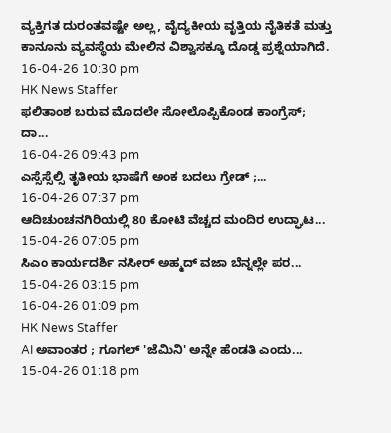ವ್ಯಕ್ತಿಗತ ದುರಂತವಷ್ಟೇ ಅಲ್ಲ, ವೈದ್ಯಕೀಯ ವೃತ್ತಿಯ ನೈತಿಕತೆ ಮತ್ತು ಕಾನೂನು ವ್ಯವಸ್ಥೆಯ ಮೇಲಿನ ವಿಶ್ವಾಸಕ್ಕೂ ದೊಡ್ಡ ಪ್ರಶ್ನೆಯಾಗಿದೆ.
16-04-26 10:30 pm
HK News Staffer
ಫಲಿತಾಂಶ ಬರುವ ಮೊದಲೇ ಸೋಲೊಪ್ಪಿಕೊಂಡ ಕಾಂಗ್ರೆಸ್; ದಾ...
16-04-26 09:43 pm
ಎಸ್ಸೆಸ್ಸೆಲ್ಸಿ ತೃತೀಯ ಭಾಷೆಗೆ ಅಂಕ ಬದಲು ಗ್ರೇಡ್ ;...
16-04-26 07:37 pm
ಆದಿಚುಂಚನಗಿರಿಯಲ್ಲಿ 80 ಕೋಟಿ ವೆಚ್ಚದ ಮಂದಿರ ಉದ್ಘಾಟ...
15-04-26 07:05 pm
ಸಿಎಂ ಕಾರ್ಯದರ್ಶಿ ನಸೀರ್ ಅಹ್ಮದ್ ವಜಾ ಬೆನ್ನಲ್ಲೇ ಪರ...
15-04-26 03:15 pm
16-04-26 01:09 pm
HK News Staffer
AI ಅವಾಂತರ ; ಗೂಗಲ್ 'ಜೆಮಿನಿ' ಅನ್ನೇ ಹೆಂಡತಿ ಎಂದು...
15-04-26 01:18 pm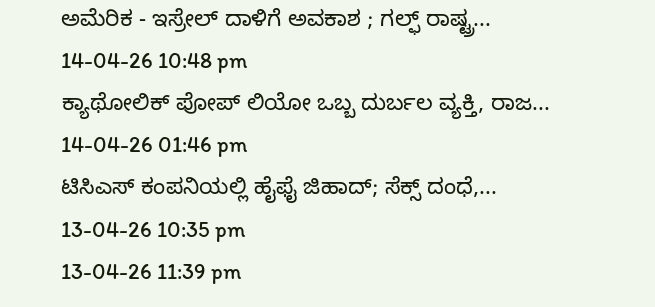ಅಮೆರಿಕ - ಇಸ್ರೇಲ್ ದಾಳಿಗೆ ಅವಕಾಶ ; ಗಲ್ಫ್ ರಾಷ್ಟ್ರ...
14-04-26 10:48 pm
ಕ್ಯಾಥೋಲಿಕ್ ಪೋಪ್ ಲಿಯೋ ಒಬ್ಬ ದುರ್ಬಲ ವ್ಯಕ್ತಿ, ರಾಜ...
14-04-26 01:46 pm
ಟಿಸಿಎಸ್ ಕಂಪನಿಯಲ್ಲಿ ಹೈಫೈ ಜಿಹಾದ್; ಸೆಕ್ಸ್ ದಂಧೆ,...
13-04-26 10:35 pm
13-04-26 11:39 pm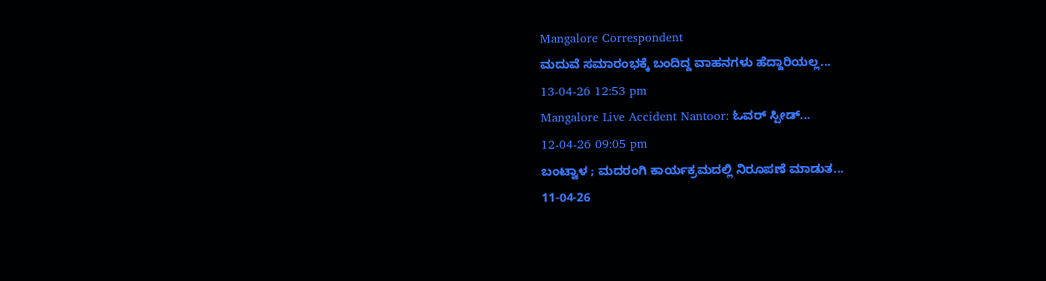Mangalore Correspondent
ಮದುವೆ ಸಮಾರಂಭಕ್ಕೆ ಬಂದಿದ್ದ ವಾಹನಗಳು ಹೆದ್ದಾರಿಯಲ್ಲ...
13-04-26 12:53 pm
Mangalore Live Accident Nantoor: ಓವರ್ ಸ್ಪೀಡ್...
12-04-26 09:05 pm
ಬಂಟ್ವಾಳ ; ಮದರಂಗಿ ಕಾರ್ಯಕ್ರಮದಲ್ಲಿ ನಿರೂಪಣೆ ಮಾಡುತ...
11-04-26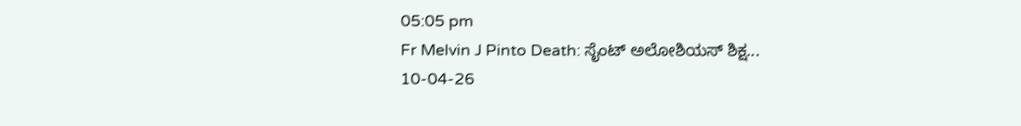05:05 pm
Fr Melvin J Pinto Death: ಸೈಂಟ್ ಅಲೋಶಿಯಸ್ ಶಿಕ್ಷ...
10-04-26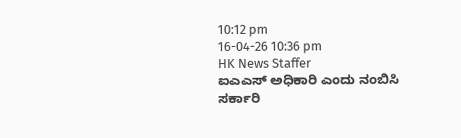10:12 pm
16-04-26 10:36 pm
HK News Staffer
ಐಎಎಸ್ ಅಧಿಕಾರಿ ಎಂದು ನಂಬಿಸಿ ಸರ್ಕಾರಿ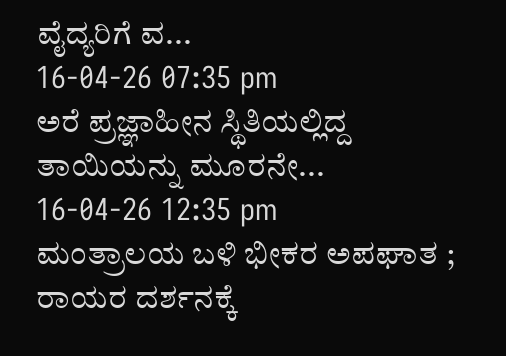ವೈದ್ಯರಿಗೆ ವ...
16-04-26 07:35 pm
ಅರೆ ಪ್ರಜ್ಞಾಹೀನ ಸ್ಥಿತಿಯಲ್ಲಿದ್ದ ತಾಯಿಯನ್ನು ಮೂರನೇ...
16-04-26 12:35 pm
ಮಂತ್ರಾಲಯ ಬಳಿ ಭೀಕರ ಅಪಘಾತ ; ರಾಯರ ದರ್ಶನಕ್ಕೆ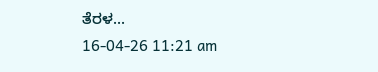ತೆರಳ...
16-04-26 11:21 am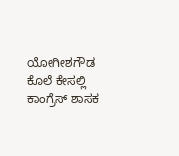ಯೋಗೀಶಗೌಡ ಕೊಲೆ ಕೇಸಲ್ಲಿ ಕಾಂಗ್ರೆಸ್ ಶಾಸಕ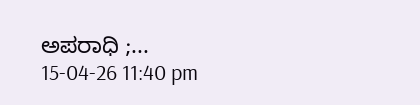ಅಪರಾಧಿ ;...
15-04-26 11:40 pm